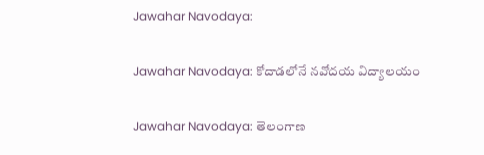Jawahar Navodaya:

Jawahar Navodaya: కోదాడ‌లోనే న‌వోద‌య విద్యాల‌యం

Jawahar Navodaya: తెలంగాణ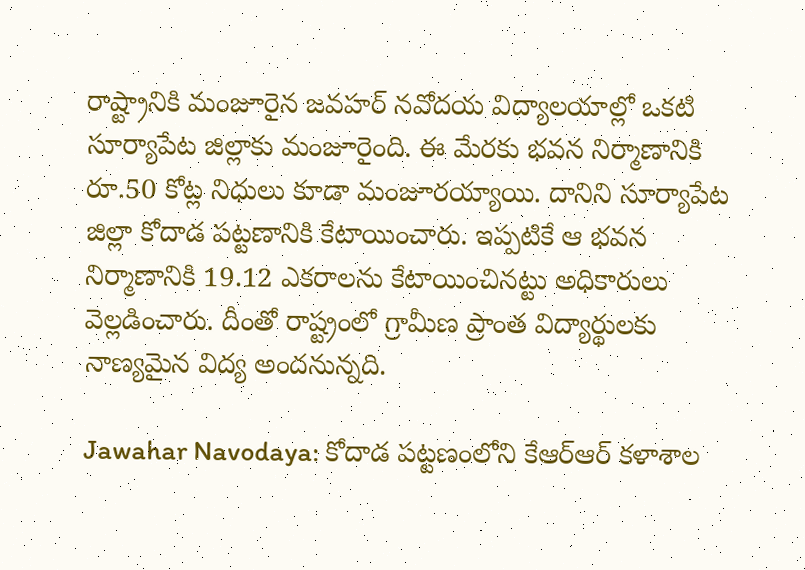రాష్ట్రానికి మంజూరైన‌ జ‌వ‌హ‌ర్ న‌వోద‌య విద్యాల‌యాల్లో ఒకటి సూర్యాపేట జిల్లాకు మంజూరైంది. ఈ మేర‌కు భ‌వ‌న నిర్మాణానికి రూ.50 కోట్ల నిధులు కూడా మంజూర‌య్యాయి. దానిని సూర్యాపేట జిల్లా కోదాడ ప‌ట్ట‌ణానికి కేటాయించారు. ఇప్ప‌టికే ఆ భ‌వ‌న నిర్మాణానికి 19.12 ఎక‌రాలను కేటాయించిన‌ట్టు అధికారులు వెల్ల‌డించారు. దీంతో రాష్ట్రంలో గ్రామీణ ప్రాంత విద్యార్థుల‌కు నాణ్య‌మైన విద్య అంద‌నున్న‌ది.

Jawahar Navodaya: కోదాడ ప‌ట్ట‌ణంలోని కేఆర్ఆర్ కళాశాల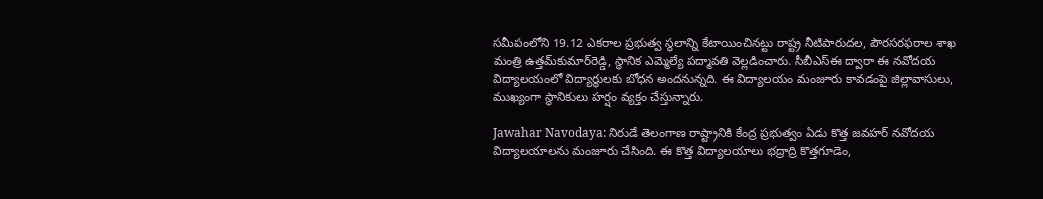స‌మీపంలోని 19.12 ఎక‌రాల ప్ర‌భుత్వ స్థ‌లాన్ని కేటాయించిన‌ట్టు రాష్ట్ర నీటిపారుద‌ల, పౌర‌స‌ర‌ఫ‌రాల శాఖ మంత్రి ఉత్త‌మ్‌కుమార్‌రెడ్డి, స్థానిక ఎమ్మెల్యే ప‌ద్మావ‌తి వెల్ల‌డించారు. సీబీఎస్ఈ ద్వారా ఈ న‌వోద‌య విద్యాల‌యంలో విద్యార్థుల‌కు బోధ‌న అంద‌నున్న‌ది. ఈ విద్యాల‌యం మంజూరు కావ‌డంపై జిల్లావాసులు, ముఖ్యంగా స్థానికులు హ‌ర్షం వ్య‌క్తం చేస్తున్నారు.

Jawahar Navodaya: నిరుడే తెలంగాణ రాష్ట్రానికి కేంద్ర ప్ర‌భుత్వం ఏడు కొత్త జ‌వ‌హ‌ర్ న‌వోద‌య విద్యాల‌యాల‌ను మంజూరు చేసింది. ఈ కొత్త విద్యాల‌యాలు భ‌ద్రాద్రి కొత్త‌గూడెం,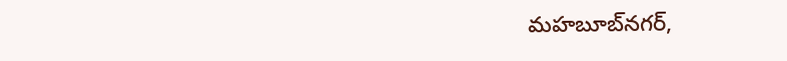మ‌హ‌బూబ్‌న‌గ‌ర్‌,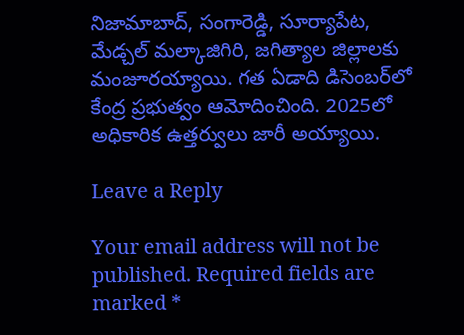నిజామాబాద్‌, సంగారెడ్డి, సూర్యాపేట‌, మేడ్చ‌ల్ మ‌ల్కాజిగిరి, జ‌గిత్యాల జిల్లాల‌కు మంజూర‌య్యాయి. గ‌త ఏడాది డిసెంబ‌ర్‌లో కేంద్ర ప్ర‌భుత్వం ఆమోదించింది. 2025లో అధికారిక ఉత్త‌ర్వులు జారీ అయ్యాయి.

Leave a Reply

Your email address will not be published. Required fields are marked *